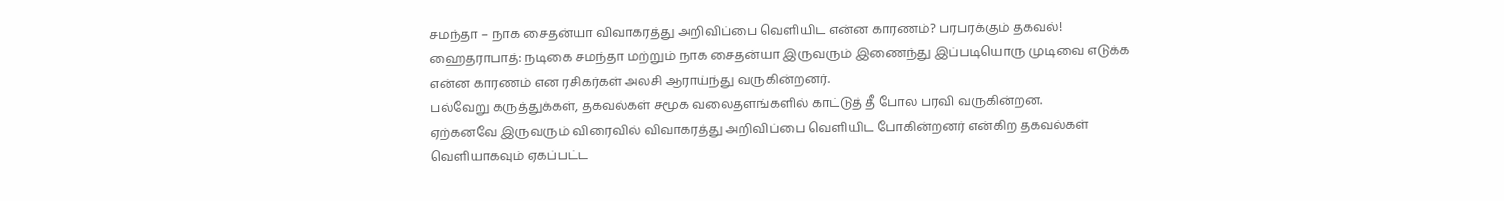சமந்தா – நாக சைதன்யா விவாகரத்து அறிவிப்பை வெளியிட என்ன காரணம்? பரபரக்கும் தகவல்!
ஹைதராபாத்: நடிகை சமந்தா மற்றும் நாக சைதன்யா இருவரும் இணைந்து இப்படியொரு முடிவை எடுக்க என்ன காரணம் என ரசிகர்கள் அலசி ஆராய்ந்து வருகின்றனர்.
பல்வேறு கருத்துக்கள், தகவல்கள் சமூக வலைதளங்களில் காட்டுத் தீ போல பரவி வருகின்றன.
ஏற்கனவே இருவரும் விரைவில் விவாகரத்து அறிவிப்பை வெளியிட போகின்றனர் என்கிற தகவல்கள் வெளியாகவும் ஏகப்பட்ட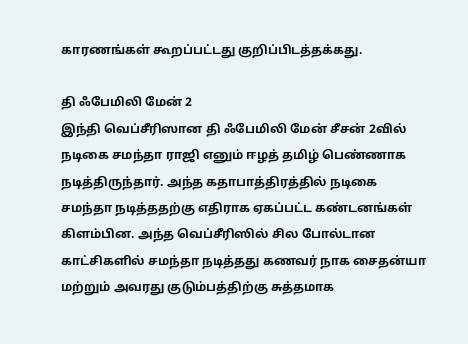காரணங்கள் கூறப்பட்டது குறிப்பிடத்தக்கது.

தி ஃபேமிலி மேன் 2
இந்தி வெப்சீரிஸான தி ஃபேமிலி மேன் சீசன் 2வில் நடிகை சமந்தா ராஜி எனும் ஈழத் தமிழ் பெண்ணாக நடித்திருந்தார். அந்த கதாபாத்திரத்தில் நடிகை சமந்தா நடித்ததற்கு எதிராக ஏகப்பட்ட கண்டனங்கள் கிளம்பின. அந்த வெப்சீரிஸில் சில போல்டான காட்சிகளில் சமந்தா நடித்தது கணவர் நாக சைதன்யா மற்றும் அவரது குடும்பத்திற்கு சுத்தமாக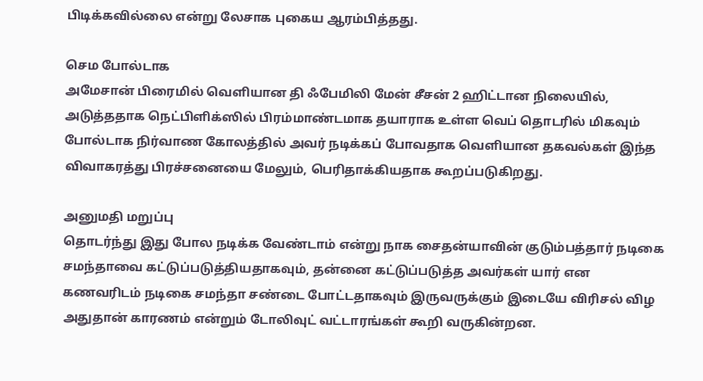பிடிக்கவில்லை என்று லேசாக புகைய ஆரம்பித்தது.

செம போல்டாக
அமேசான் பிரைமில் வெளியான தி ஃபேமிலி மேன் சீசன் 2 ஹிட்டான நிலையில், அடுத்ததாக நெட்பிளிக்ஸில் பிரம்மாண்டமாக தயாராக உள்ள வெப் தொடரில் மிகவும் போல்டாக நிர்வாண கோலத்தில் அவர் நடிக்கப் போவதாக வெளியான தகவல்கள் இந்த விவாகரத்து பிரச்சனையை மேலும், பெரிதாக்கியதாக கூறப்படுகிறது.

அனுமதி மறுப்பு
தொடர்ந்து இது போல நடிக்க வேண்டாம் என்று நாக சைதன்யாவின் குடும்பத்தார் நடிகை சமந்தாவை கட்டுப்படுத்தியதாகவும், தன்னை கட்டுப்படுத்த அவர்கள் யார் என கணவரிடம் நடிகை சமந்தா சண்டை போட்டதாகவும் இருவருக்கும் இடையே விரிசல் விழ அதுதான் காரணம் என்றும் டோலிவுட் வட்டாரங்கள் கூறி வருகின்றன.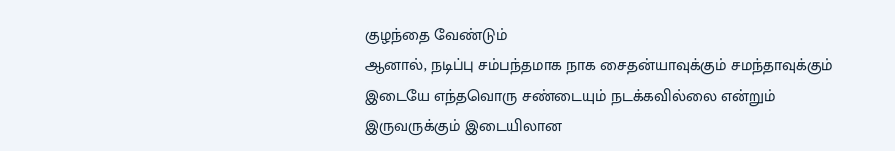குழந்தை வேண்டும்
ஆனால், நடிப்பு சம்பந்தமாக நாக சைதன்யாவுக்கும் சமந்தாவுக்கும் இடையே எந்தவொரு சண்டையும் நடக்கவில்லை என்றும் இருவருக்கும் இடையிலான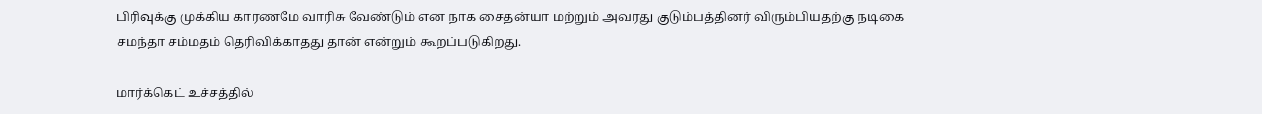பிரிவுக்கு முக்கிய காரணமே வாரிசு வேண்டும் என நாக சைதன்யா மற்றும் அவரது குடும்பத்தினர் விரும்பியதற்கு நடிகை சமந்தா சம்மதம் தெரிவிக்காதது தான் என்றும் கூறப்படுகிறது.

மார்க்கெட் உச்சத்தில்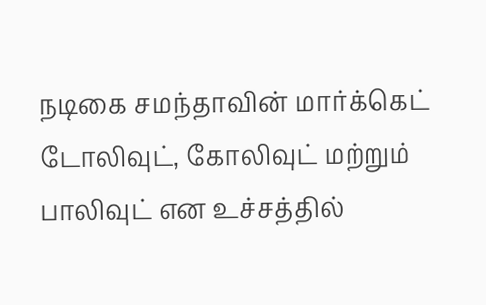நடிகை சமந்தாவின் மார்க்கெட் டோலிவுட், கோலிவுட் மற்றும் பாலிவுட் என உச்சத்தில்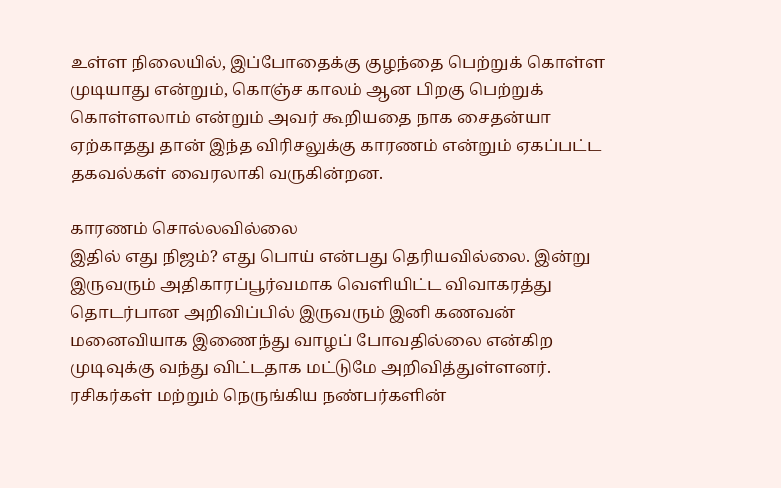உள்ள நிலையில், இப்போதைக்கு குழந்தை பெற்றுக் கொள்ள முடியாது என்றும், கொஞ்ச காலம் ஆன பிறகு பெற்றுக் கொள்ளலாம் என்றும் அவர் கூறியதை நாக சைதன்யா ஏற்காதது தான் இந்த விரிசலுக்கு காரணம் என்றும் ஏகப்பட்ட தகவல்கள் வைரலாகி வருகின்றன.

காரணம் சொல்லவில்லை
இதில் எது நிஜம்? எது பொய் என்பது தெரியவில்லை. இன்று இருவரும் அதிகாரப்பூர்வமாக வெளியிட்ட விவாகரத்து தொடர்பான அறிவிப்பில் இருவரும் இனி கணவன் மனைவியாக இணைந்து வாழப் போவதில்லை என்கிற முடிவுக்கு வந்து விட்டதாக மட்டுமே அறிவித்துள்ளனர். ரசிகர்கள் மற்றும் நெருங்கிய நண்பர்களின்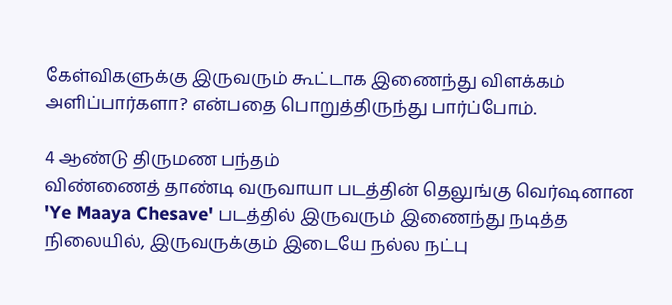கேள்விகளுக்கு இருவரும் கூட்டாக இணைந்து விளக்கம் அளிப்பார்களா? என்பதை பொறுத்திருந்து பார்ப்போம்.

4 ஆண்டு திருமண பந்தம்
விண்ணைத் தாண்டி வருவாயா படத்தின் தெலுங்கு வெர்ஷனான 'Ye Maaya Chesave' படத்தில் இருவரும் இணைந்து நடித்த நிலையில், இருவருக்கும் இடையே நல்ல நட்பு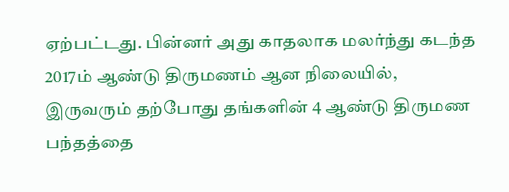ஏற்பட்டது. பின்னர் அது காதலாக மலர்ந்து கடந்த 2017ம் ஆண்டு திருமணம் ஆன நிலையில், இருவரும் தற்போது தங்களின் 4 ஆண்டு திருமண பந்தத்தை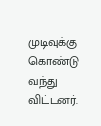முடிவுக்கு கொண்டு வந்து விட்டனர்.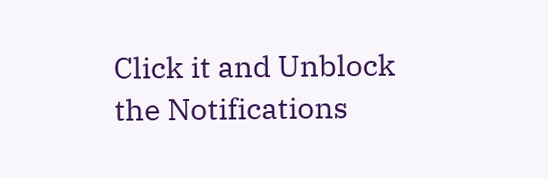Click it and Unblock the Notifications